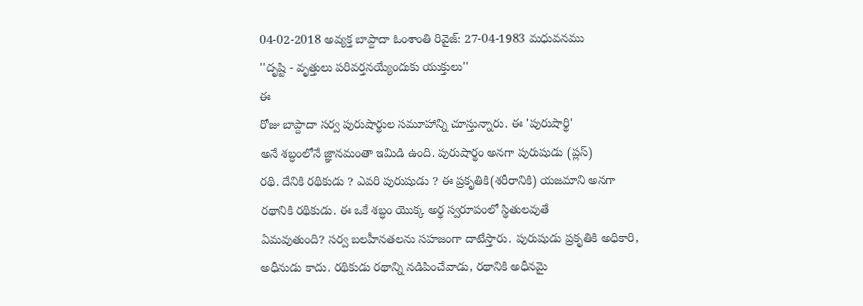04-02-2018 అవ్యక్త బాప్దాదా ఓంశాంతి రివైజ్: 27-04-1983 మధువనము
''దృష్టి - వృత్తులు పరివర్తనయ్యేందుకు యుక్తులు''
ఈ
రోజు బాప్దాదా సర్వ పురుషార్థుల సమూహాన్ని చూస్తున్నారు. ఈ 'పురుషార్థి'
అనే శబ్ధంలోనే జ్ఞానమంతా ఇమిడి ఉంది. పురుషార్థం అనగా పురుషుడు (ప్లస్)
రథి. దేనికి రథికుడు ? ఎవరి పురుషుడు ? ఈ ప్రకృతికి(శరీరానికి) యజమాని అనగా
రథానికి రథికుడు. ఈ ఒకే శబ్ధం యొక్క అర్థ స్వరూపంలో స్థితులవుతే
ఏమవుతుంది? సర్వ బలహీనతలను సహజంగా దాటేస్తారు. పురుషుడు ప్రకృతికి అధికారి,
అధీనుడు కాదు. రథికుడు రథాన్ని నడిపించేవాడు, రథానికి అధీనమై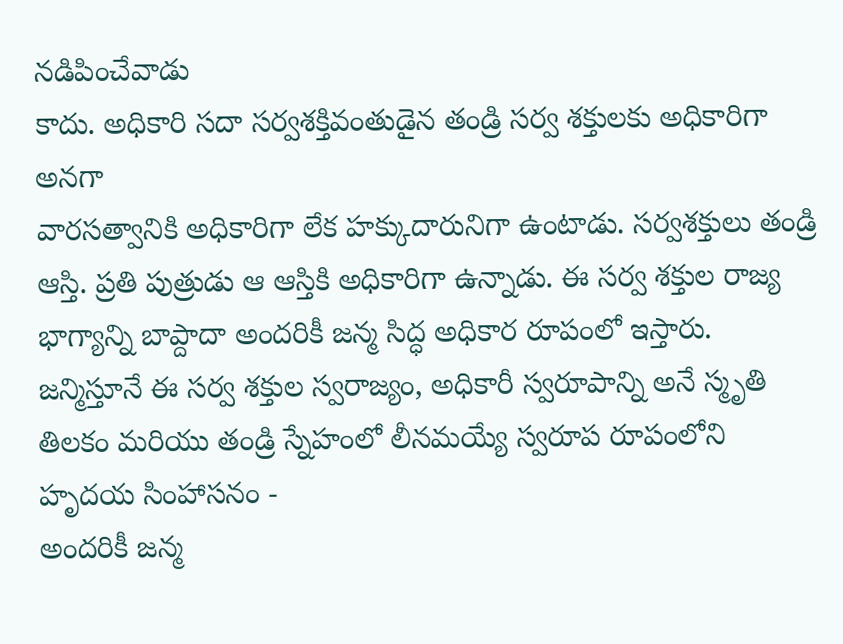నడిపించేవాడు
కాదు. అధికారి సదా సర్వశక్తివంతుడైన తండ్రి సర్వ శక్తులకు అధికారిగా అనగా
వారసత్వానికి అధికారిగా లేక హక్కుదారునిగా ఉంటాడు. సర్వశక్తులు తండ్రి
ఆస్తి. ప్రతి పుత్రుడు ఆ ఆస్తికి అధికారిగా ఉన్నాడు. ఈ సర్వ శక్తుల రాజ్య
భాగ్యాన్ని బాప్దాదా అందరికీ జన్మ సిద్ధ అధికార రూపంలో ఇస్తారు.
జన్మిస్తూనే ఈ సర్వ శక్తుల స్వరాజ్యం, అధికారీ స్వరూపాన్ని అనే స్మృతి
తిలకం మరియు తండ్రి స్నేహంలో లీనమయ్యే స్వరూప రూపంలోని హృదయ సింహాసనం -
అందరికీ జన్మ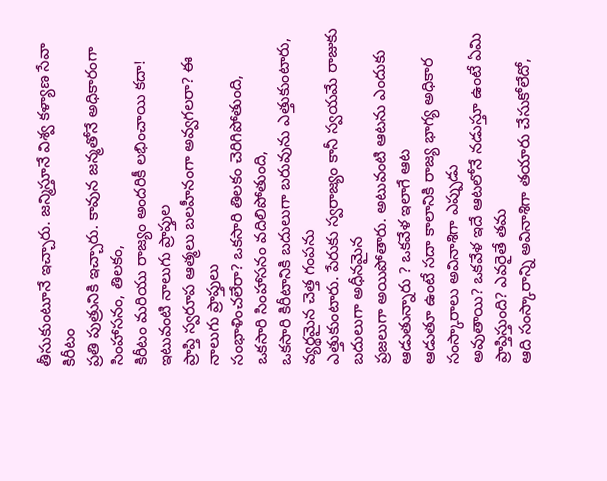తీసుకుంటూనే ఇచ్చారు. జన్మిస్తూనే విశ్వ కళ్యాణ సేవా కిరీటం
ప్రతి పుత్రునికి ఇచ్చారు. కావున జన్మతోనే అధికారంగా సింహాసనం, తిలకం,
కిరీటం మరియు రాజ్యం అందరికీ లభించాయి కదా! ఇటువంటి నాలుగు ప్రాప్తుల
ప్రాప్తి స్వరూప ఆత్మలు బలహీనంగా అవ్వగలరా? ఈ నాలుగు ప్రాప్తులు
సంభాళించలేరా? ఒకసారి తిలకం చెరిగిపోతుంది, ఒకసారి సింహాసనం వదిలిపోతుంది,
ఒకసారి కిరీటానికి బదులుగా బరువును ఎత్తుకుంటారు, వ్యర్థమైన చెత్త గంపను
ఎత్తుకుంటారు. పేరుకు స్వరాజ్యం కానీ స్వయమే రాజుకు బదులుగా అధీనమైన
ప్రజలుగా అయిపోతారు. అటువంటి ఆటను ఎందుకు ఆడుతున్నారు ? ఒకవేళ ఇలాగే ఆట
ఆడుతూ ఉంటే సదా కాలానికి రాజ్య భాగ్య అధికార సంస్కారాలు అవినాశిగా ఎప్పుడు
అవుతాయి? ఒకవేళ ఇదే ఆటలోనే నడుస్తూ ఉంటే ఏమి ప్రాప్తిస్తుంది? ఎవరైతే తమ
ఆది సంస్కారాన్ని అవినాశిగా తయారు చేసుకోలేదో,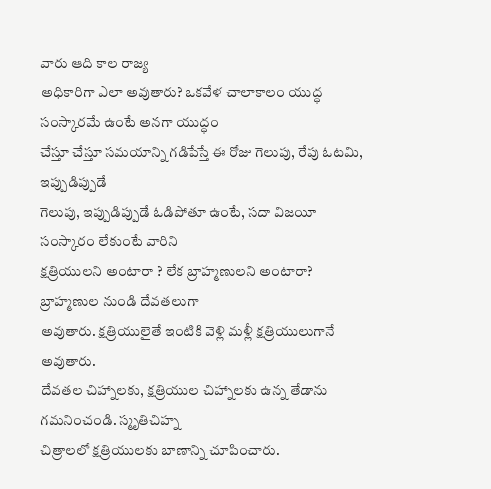వారు ఆది కాల రాజ్య
అధికారిగా ఎలా అవుతారు? ఒకవేళ చాలాకాలం యుద్ధ సంస్కారమే ఉంటే అనగా యుద్ధం
చేస్తూ చేస్తూ సమయాన్ని గడిపేస్తే ఈ రోజు గెలుపు, రేపు ఓటమి, ఇప్పుడిప్పుడే
గెలుపు, ఇప్పుడిప్పుడే ఓడిపోతూ ఉంటే, సదా విజయీ సంస్కారం లేకుంటే వారిని
క్షత్రియులని అంటారా ? లేక బ్రాహ్మణులని అంటారా? బ్రాహ్మణుల నుండి దేవతలుగా
అవుతారు. క్షత్రియులైతే ఇంటికి వెళ్లి మళ్లీ క్షత్రియులుగానే అవుతారు.
దేవతల చిహ్నాలకు, క్షత్రియుల చిహ్నాలకు ఉన్న తేడాను గమనించండి. స్మృతిచిహ్న
చిత్రాలలో క్షత్రియులకు బాణాన్ని చూపించారు.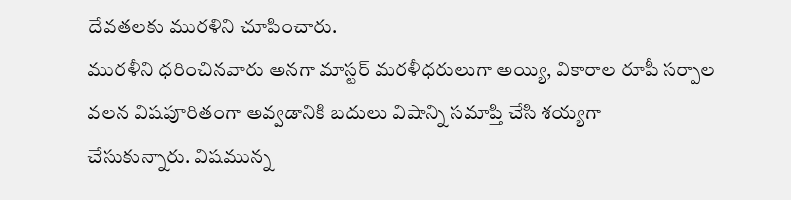దేవతలకు మురళిని చూపించారు.
మురళీని ధరించినవారు అనగా మాస్టర్ మరళీధరులుగా అయ్యి, వికారాల రూపీ సర్పాల
వలన విషపూరితంగా అవ్వడానికి బదులు విషాన్ని సమాప్తి చేసి శయ్యగా
చేసుకున్నారు. విషమున్న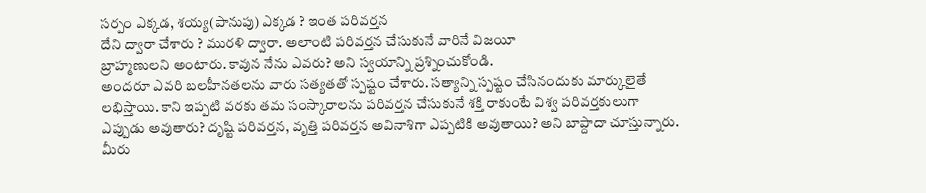సర్పం ఎక్కడ, శయ్య(పానుపు) ఎక్కడ ? ఇంత పరివర్తన
దేని ద్వారా చేశారు ? మురళి ద్వారా. అలాంటి పరివర్తన చేసుకునే వారినే విజయీ
బ్రాహ్మణులని అంటారు. కావున నేను ఎవరు? అని స్వయాన్ని ప్రశ్నించుకోండి.
అందరూ ఎవరి బలహీనతలను వారు సత్యతతో స్పష్టం చేశారు. సత్యాన్ని స్పష్టం చేసినందుకు మార్కులైతే లభిస్తాయి. కాని ఇప్పటి వరకు తమ సంస్కారాలను పరివర్తన చేసుకునే శక్తి రాకుంటే విశ్వ పరివర్తకులుగా ఎప్పుడు అవుతారు? దృష్టి పరివర్తన, వృత్తి పరివర్తన అవినాశిగా ఎప్పటికి అవుతాయి? అని బాప్దాదా చూస్తున్నారు. మీరు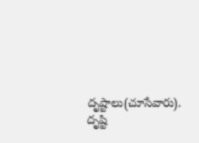దృష్టాలు(చూసేవారు). దృష్టి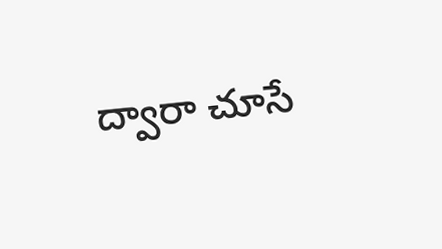ద్వారా చూసే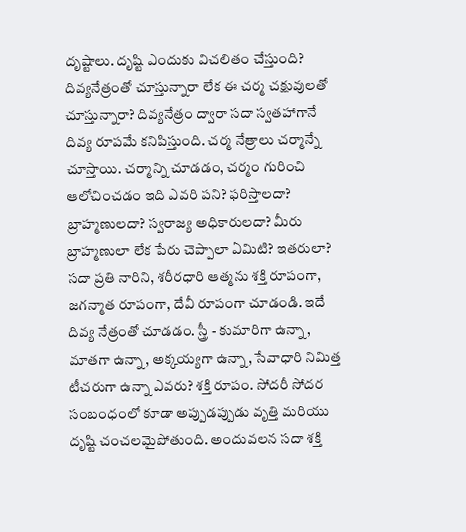దృష్టాలు. దృష్టి ఎందుకు విచలితం చేస్తుంది? దివ్యనేత్రంతో చూస్తున్నారా లేక ఈ చర్మ చక్షువులతో చూస్తున్నారా? దివ్యనేత్రం ద్వారా సదా స్వతహాగానే దివ్య రూపమే కనిపిస్తుంది. చర్మ నేత్రాలు చర్మాన్నే చూస్తాయి. చర్మాన్ని చూడడం, చర్మం గురించి ఆలోచించడం ఇది ఎవరి పని? ఫరిస్తాలదా? బ్రాహ్మణులదా? స్వరాజ్య అధికారులదా? మీరు బ్రాహ్మణులా లేక పేరు చెప్పాలా ఏమిటి? ఇతరులా?
సదా ప్రతి నారిని, శరీరధారి ఆత్మను శక్తి రూపంగా, జగన్మాత రూపంగా, దేవీ రూపంగా చూడండి. ఇదే దివ్య నేత్రంతో చూడడం. స్త్రీ - కుమారిగా ఉన్నా, మాతగా ఉన్నా, అక్కయ్యగా ఉన్నా, సేవాధారి నిమిత్త టీచరుగా ఉన్నా ఎవరు? శక్తి రూపం. సోదరీ సోదర సంబంధంలో కూడా అప్పుడప్పుడు వృత్తి మరియు దృష్టి చంచలమైపోతుంది. అందువలన సదా శక్తి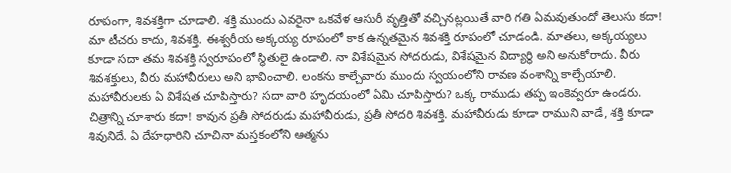రూపంగా, శివశక్తిగా చూడాలి. శక్తి ముందు ఎవరైనా ఒకవేళ ఆసురీ వృత్తితో వచ్చినట్లయితే వారి గతి ఏమవుతుందో తెలుసు కదా! మా టీచరు కాదు, శివశక్తి. ఈశ్వరీయ అక్కయ్య రూపంలో కాక ఉన్నతమైన శివశక్తి రూపంలో చూడండి. మాతలు, అక్కయ్యలు కూడా సదా తమ శివశక్తి స్వరూపంలో స్థితులై ఉండాలి. నా విశేషమైన సోదరుడు, విశేషమైన విద్యార్థి అని అనుకోరాదు. వీరు శివశక్తులు, వీరు మహావీరులు అని భావించాలి. లంకను కాల్చేవారు ముందు స్వయంలోని రావణ వంశాన్ని కాల్చేయాలి. మహావీరులకు ఏ విశేషత చూపిస్తారు? సదా వారి హృదయంలో ఏమి చూపిస్తారు? ఒక్క రాముడు తప్ప ఇంకెవ్వరూ ఉండరు. చిత్రాన్ని చూశారు కదా! కావున ప్రతీ సోదరుడు మహావీరుడు, ప్రతీ సోదరి శివశక్తి. మహావీరుడు కూడా రాముని వాడే, శక్తి కూడా శివునిదే. ఏ దేహధారిని చూచినా మస్తకంలోని ఆత్మను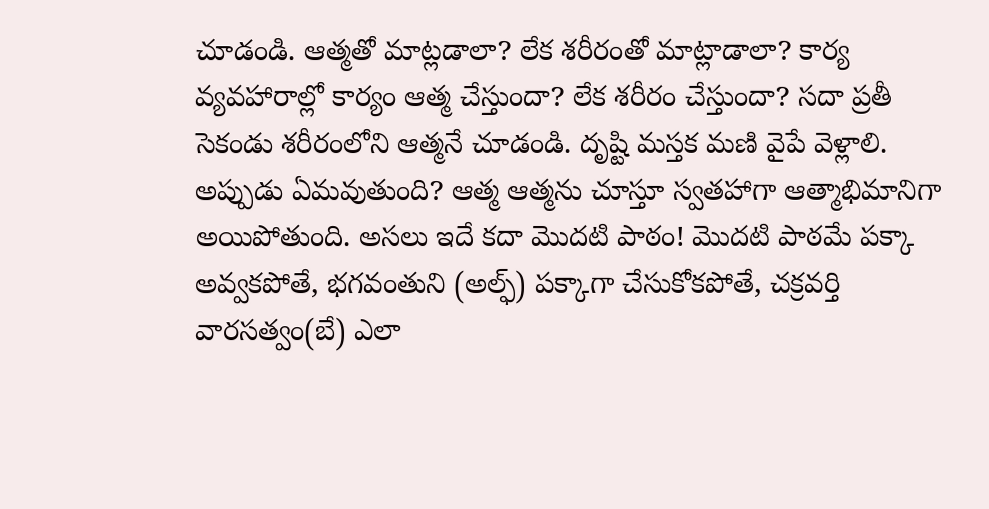చూడండి. ఆత్మతో మాట్లడాలా? లేక శరీరంతో మాట్లాడాలా? కార్య వ్యవహారాల్లో కార్యం ఆత్మ చేస్తుందా? లేక శరీరం చేస్తుందా? సదా ప్రతీ సెకండు శరీరంలోని ఆత్మనే చూడండి. దృష్టి మస్తక మణి వైపే వెళ్లాలి. అప్పుడు ఏమవుతుంది? ఆత్మ ఆత్మను చూస్తూ స్వతహాగా ఆత్మాభిమానిగా అయిపోతుంది. అసలు ఇదే కదా మొదటి పాఠం! మొదటి పాఠమే పక్కా అవ్వకపోతే, భగవంతుని (అల్ఫ్) పక్కాగా చేసుకోకపోతే, చక్రవర్తి వారసత్వం(బే) ఎలా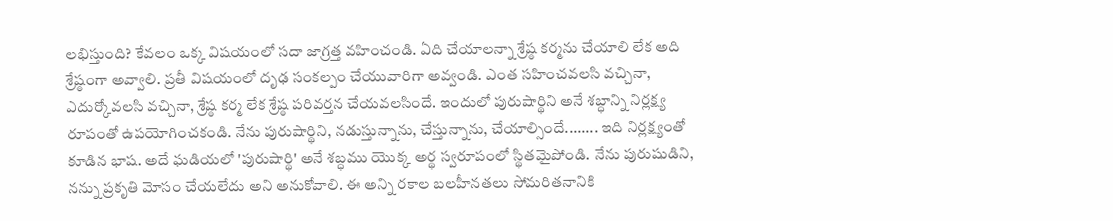లభిస్తుంది? కేవలం ఒక్క విషయంలో సదా జాగ్రత్త వహించండి. ఏది చేయాలన్నా శ్రేష్ఠ కర్మను చేయాలి లేక అది శ్రేష్ఠంగా అవ్వాలి. ప్రతీ విషయంలో దృఢ సంకల్పం చేయువారిగా అవ్వండి. ఎంత సహించవలసి వచ్చినా, ఎదుర్కోవలసి వచ్చినా, శ్రేష్ఠ కర్మ లేక శ్రేష్ఠ పరివర్తన చేయవలసిందే. ఇందులో పురుషార్థిని అనే శబ్ధాన్ని నిర్లక్ష్య రూపంతో ఉపయోగించకండి. నేను పురుషార్థిని, నడుస్తున్నాను, చేస్తున్నాను, చేయాల్సిందే........ ఇది నిర్లక్ష్యంతో కూడిన భాష. అదే ఘడియలో 'పురుషార్థి' అనే శబ్ధము యొక్క అర్థ స్వరూపంలో స్థితమైపోండి. నేను పురుషుడిని, నన్ను ప్రకృతి మోసం చేయలేదు అని అనుకోవాలి. ఈ అన్ని రకాల బలహీనతలు సోమరితనానికి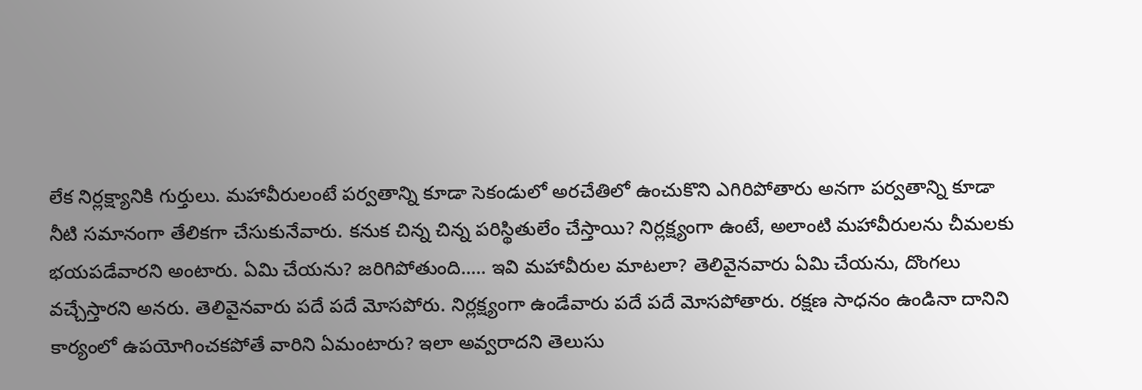లేక నిర్లక్ష్యానికి గుర్తులు. మహావీరులంటే పర్వతాన్ని కూడా సెకండులో అరచేతిలో ఉంచుకొని ఎగిరిపోతారు అనగా పర్వతాన్ని కూడా నీటి సమానంగా తేలికగా చేసుకునేవారు. కనుక చిన్న చిన్న పరిస్థితులేం చేస్తాయి? నిర్లక్ష్యంగా ఉంటే, అలాంటి మహావీరులను చీమలకు భయపడేవారని అంటారు. ఏమి చేయను? జరిగిపోతుంది..... ఇవి మహావీరుల మాటలా? తెలివైనవారు ఏమి చేయను, దొంగలు వచ్చేస్తారని అనరు. తెలివైనవారు పదే పదే మోసపోరు. నిర్లక్ష్యంగా ఉండేవారు పదే పదే మోసపోతారు. రక్షణ సాధనం ఉండినా దానిని కార్యంలో ఉపయోగించకపోతే వారిని ఏమంటారు? ఇలా అవ్వరాదని తెలుసు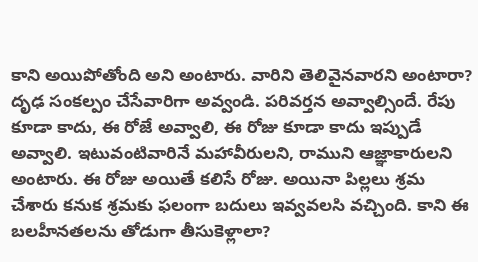కాని అయిపోతోంది అని అంటారు. వారిని తెలివైనవారని అంటారా?
దృఢ సంకల్పం చేసేవారిగా అవ్వండి. పరివర్తన అవ్వాల్సిందే. రేపు కూడా కాదు, ఈ రోజే అవ్వాలి, ఈ రోజు కూడా కాదు ఇప్పుడే అవ్వాలి. ఇటువంటివారినే మహావీరులని, రాముని ఆజ్ఞాకారులని అంటారు. ఈ రోజు అయితే కలిసే రోజు. అయినా పిల్లలు శ్రమ చేశారు కనుక శ్రమకు ఫలంగా బదులు ఇవ్వవలసి వచ్చింది. కాని ఈ బలహీనతలను తోడుగా తీసుకెళ్లాలా?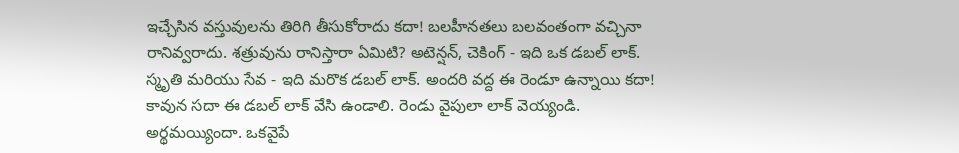ఇచ్చేసిన వస్తువులను తిరిగి తీసుకోరాదు కదా! బలహీనతలు బలవంతంగా వచ్చినా రానివ్వరాదు. శత్రువును రానిస్తారా ఏమిటి? అటెన్షన్, చెకింగ్ - ఇది ఒక డబల్ లాక్. స్మృతి మరియు సేవ - ఇది మరొక డబల్ లాక్. అందరి వద్ద ఈ రెండూ ఉన్నాయి కదా! కావున సదా ఈ డబల్ లాక్ వేసి ఉండాలి. రెండు వైపులా లాక్ వెయ్యండి. అర్థమయ్యిందా. ఒకవైపే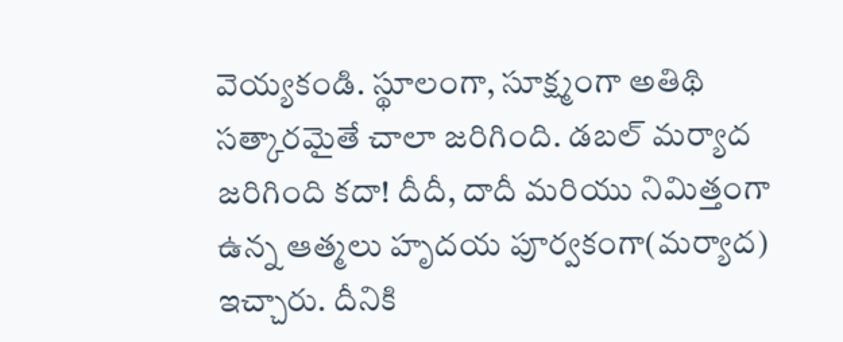వెయ్యకండి. స్థూలంగా, సూక్ష్మంగా అతిథి సత్కారమైతే చాలా జరిగింది. డబల్ మర్యాద జరిగింది కదా! దీదీ, దాదీ మరియు నిమిత్తంగా ఉన్న ఆత్మలు హృదయ పూర్వకంగా(మర్యాద) ఇచ్చారు. దీనికి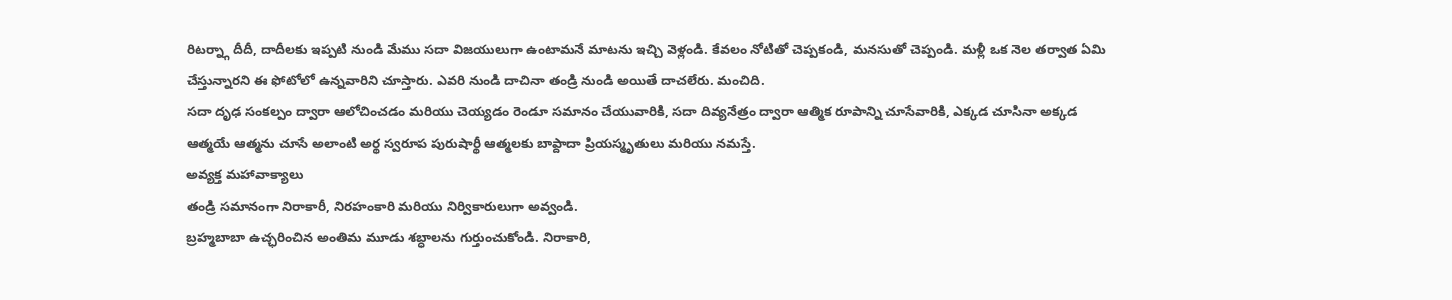రిటర్న్గా దీదీ, దాదీలకు ఇప్పటి నుండి మేము సదా విజయులుగా ఉంటామనే మాటను ఇచ్చి వెళ్లండి. కేవలం నోటితో చెప్పకండి, మనసుతో చెప్పండి. మళ్లీ ఒక నెల తర్వాత ఏమి చేస్తున్నారని ఈ ఫోటోలో ఉన్నవారిని చూస్తారు. ఎవరి నుండి దాచినా తండ్రి నుండి అయితే దాచలేరు. మంచిది.
సదా దృఢ సంకల్పం ద్వారా ఆలోచించడం మరియు చెయ్యడం రెండూ సమానం చేయువారికి, సదా దివ్యనేత్రం ద్వారా ఆత్మిక రూపాన్ని చూసేవారికి, ఎక్కడ చూసినా అక్కడ ఆత్మయే ఆత్మను చూసే అలాంటి అర్థ స్వరూప పురుషార్థీ ఆత్మలకు బాప్దాదా ప్రియస్మృతులు మరియు నమస్తే.
అవ్యక్త మహావాక్యాలు
తండ్రి సమానంగా నిరాకారీ, నిరహంకారి మరియు నిర్వికారులుగా అవ్వండి.
బ్రహ్మబాబా ఉచ్ఛరించిన అంతిమ మూడు శబ్ధాలను గుర్తుంచుకోండి. నిరాకారి,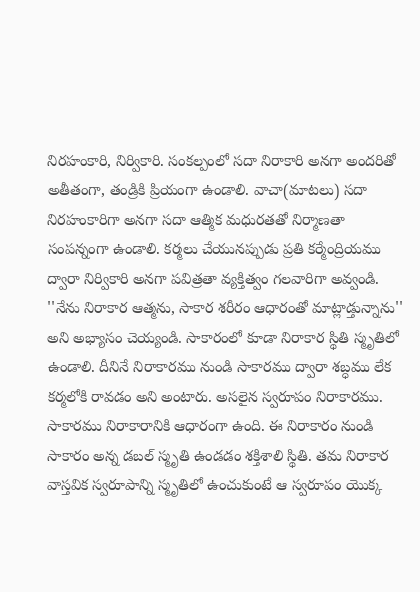నిరహంకారి, నిర్వికారి. సంకల్పంలో సదా నిరాకారి అనగా అందరితో అతీతంగా, తండ్రికి ప్రియంగా ఉండాలి. వాచా(మాటలు) సదా నిరహంకారిగా అనగా సదా ఆత్మిక మధురతతో నిర్మాణతా సంపన్నంగా ఉండాలి. కర్మలు చేయునప్పుడు ప్రతి కర్మేంద్రియము ద్వారా నిర్వికారి అనగా పవిత్రతా వ్యక్తిత్వం గలవారిగా అవ్వండి. ''నేను నిరాకార ఆత్మను, సాకార శరీరం ఆధారంతో మాట్లాడ్తున్నాను'' అని అభ్యాసం చెయ్యండి. సాకారంలో కూడా నిరాకార స్థితి స్మృతిలో ఉండాలి. దీనినే నిరాకారము నుండి సాకారము ద్వారా శబ్ధము లేక కర్మలోకి రావడం అని అంటారు. అసలైన స్వరూపం నిరాకారము. సాకారము నిరాకారానికి ఆధారంగా ఉంది. ఈ నిరాకారం నుండి సాకారం అన్న డబల్ స్మృతి ఉండడం శక్తిశాలి స్థితి. తమ నిరాకార వాస్తవిక స్వరూపాన్ని స్మృతిలో ఉంచుకుంటే ఆ స్వరూపం యొక్క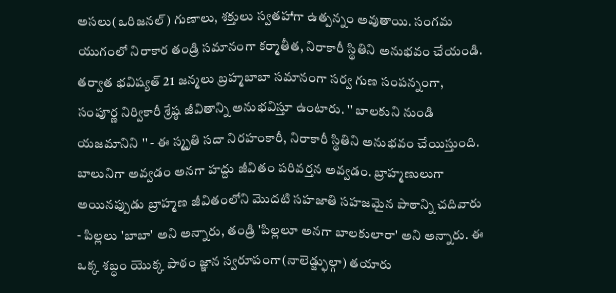అసలు(ఒరిజనల్) గుణాలు, శక్తులు స్వతహాగా ఉత్పన్నం అవుతాయి. సంగమ యుగంలో నిరాకార తండ్రి సమానంగా కర్మాతీత, నిరాకారీ స్థితిని అనుభవం చేయండి. తర్వాత భవిష్యత్ 21 జన్మలు బ్రహ్మబాబా సమానంగా సర్వ గుణ సంపన్నంగా, సంపూర్ణ నిర్వికారీ శ్రేష్ఠ జీవితాన్ని అనుభవిస్తూ ఉంటారు. '' బాలకుని నుండి యజమానిని '' - ఈ స్మృతి సదా నిరహంకారీ, నిరాకారీ స్థితిని అనుభవం చేయిస్తుంది. బాలునిగా అవ్వడం అనగా హద్దు జీవితం పరివర్తన అవ్వడం. బ్రాహ్మణులుగా అయినప్పుడు బ్రాహ్మణ జీవితంలోని మొదటి సహజాతి సహజమైన పాఠాన్ని చదివారు - పిల్లలు 'బాబా' అని అన్నారు, తండ్రి 'పిల్లలూ అనగా బాలకులారా' అని అన్నారు. ఈ ఒక్క శబ్ధం యొక్క పాఠం జ్ఞాన స్వరూపంగా(నాలెడ్జ్ఫుల్గా) తయారు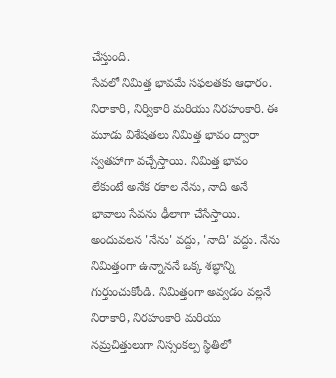చేస్తుంది.
సేవలో నిమిత్త భావమే సఫలతకు ఆధారం. నిరాకారి, నిర్వికారి మరియు నిరహంకారి. ఈ మూడు విశేషతలు నిమిత్త భావం ద్వారా స్వతహాగా వచ్చేస్తాయి. నిమిత్త భావం లేకుంటే అనేక రకాల నేను, నాది అనే భావాలు సేవను ఢీలాగా చేసేస్తాయి. అందువలన 'నేను' వద్దు, 'నాది' వద్దు. నేను నిమిత్తంగా ఉన్నాననే ఒక్క శబ్ధాన్ని గుర్తుంచుకోండి. నిమిత్తంగా అవ్వడం వల్లనే నిరాకారి, నిరహంకారి మరియు నమ్రచిత్తులుగా నిస్సంకల్ప స్థితిలో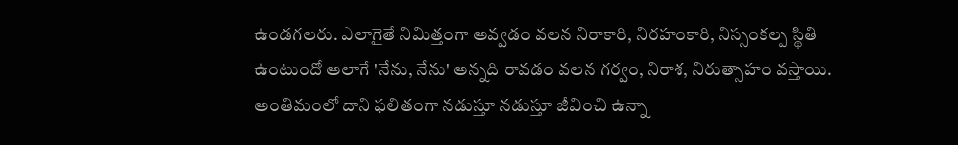ఉండగలరు. ఎలాగైతే నిమిత్తంగా అవ్వడం వలన నిరాకారి, నిరహంకారి, నిస్సంకల్ప స్థితి ఉంటుందో అలాగే 'నేను, నేను' అన్నది రావడం వలన గర్వం, నిరాశ, నిరుత్సాహం వస్తాయి. అంతిమంలో దాని ఫలితంగా నడుస్తూ నడుస్తూ జీవించి ఉన్నా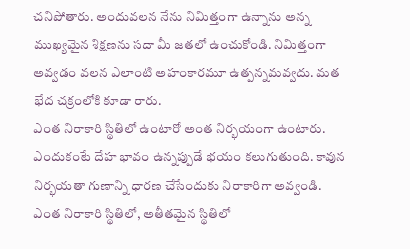చనిపోతారు. అందువలన నేను నిమిత్తంగా ఉన్నాను అన్న ముఖ్యమైన శిక్షణను సదా మీ జతలో ఉంచుకోండి. నిమిత్తంగా అవ్వడం వలన ఎలాంటి అహంకారమూ ఉత్పన్నమవ్వదు. మత భేద చక్రంలోకి కూడా రారు.
ఎంత నిరాకారి స్థితిలో ఉంటారో అంత నిర్భయంగా ఉంటారు. ఎందుకంటే దేహ భావం ఉన్నప్పుడే భయం కలుగుతుంది. కావున నిర్భయతా గుణాన్ని ధారణ చేసేందుకు నిరాకారిగా అవ్వండి. ఎంత నిరాకారి స్థితిలో, అతీతమైన స్థితిలో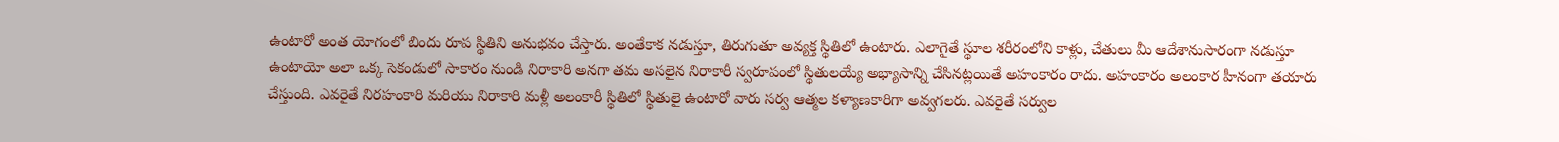ఉంటారో అంత యోగంలో బిందు రూప స్థితిని అనుభవం చేస్తారు. అంతేకాక నడుస్తూ, తిరుగుతూ అవ్యక్త స్థితిలో ఉంటారు. ఎలాగైతే స్థూల శరీరంలోని కాళ్లు, చేతులు మీ ఆదేశానుసారంగా నడుస్తూ ఉంటాయో అలా ఒక్క సెకండులో సాకారం నుండి నిరాకారి అనగా తమ అసలైన నిరాకారీ స్వరూపంలో స్థితులయ్యే అభ్యాసాన్ని చేసినట్లయితే అహంకారం రాదు. అహంకారం అలంకార హీనంగా తయారు చేస్తుంది. ఎవరైతే నిరహంకారి మరియు నిరాకారి మళ్లీ అలంకారీ స్థితిలో స్థితులై ఉంటారో వారు సర్వ ఆత్మల కళ్యాణకారిగా అవ్వగలరు. ఎవరైతే సర్వుల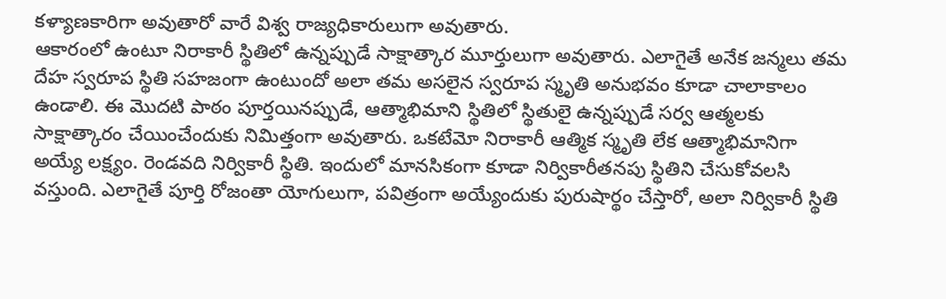కళ్యాణకారిగా అవుతారో వారే విశ్వ రాజ్యధికారులుగా అవుతారు.
ఆకారంలో ఉంటూ నిరాకారీ స్థితిలో ఉన్నప్పుడే సాక్షాత్కార మూర్తులుగా అవుతారు. ఎలాగైతే అనేక జన్మలు తమ దేహ స్వరూప స్థితి సహజంగా ఉంటుందో అలా తమ అసలైన స్వరూప స్మృతి అనుభవం కూడా చాలాకాలం ఉండాలి. ఈ మొదటి పాఠం పూర్తయినప్పుడే, ఆత్మాభిమాని స్థితిలో స్థితులై ఉన్నప్పుడే సర్వ ఆత్మలకు సాక్షాత్కారం చేయించేందుకు నిమిత్తంగా అవుతారు. ఒకటేమో నిరాకారీ ఆత్మిక స్మృతి లేక ఆత్మాభిమానిగా అయ్యే లక్ష్యం. రెండవది నిర్వికారీ స్థితి. ఇందులో మానసికంగా కూడా నిర్వికారీతనపు స్థితిని చేసుకోవలసి వస్తుంది. ఎలాగైతే పూర్తి రోజంతా యోగులుగా, పవిత్రంగా అయ్యేందుకు పురుషార్థం చేస్తారో, అలా నిర్వికారీ స్థితి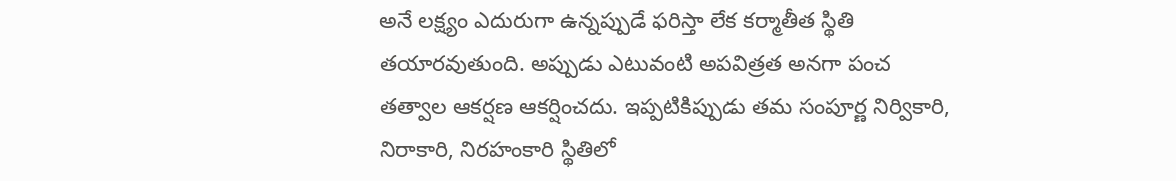అనే లక్ష్యం ఎదురుగా ఉన్నప్పుడే ఫరిస్తా లేక కర్మాతీత స్థితి తయారవుతుంది. అప్పుడు ఎటువంటి అపవిత్రత అనగా పంచ తత్వాల ఆకర్షణ ఆకర్షించదు. ఇప్పటికిప్పుడు తమ సంపూర్ణ నిర్వికారి, నిరాకారి, నిరహంకారి స్థితిలో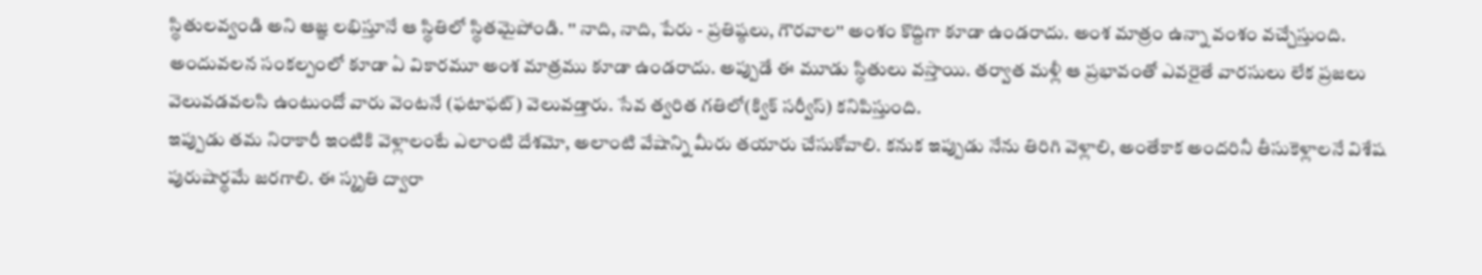స్థితులవ్వండి అని ఆజ్ఞ లభిస్తూనే ఆ స్థితిలో స్థితమైపోండి. '' నాది, నాది, పేరు - ప్రతిష్ఠలు, గౌరవాల'' అంశం కొద్దిగా కూడా ఉండరాదు. అంశ మాత్రం ఉన్నా వంశం వచ్చేస్తుంది. అందువలన సంకల్పంలో కూడా ఏ వికారమూ అంశ మాత్రము కూడా ఉండరాదు. అప్పుడే ఈ మూడు స్థితులు వస్తాయి. తర్వాత మళ్లీ ఆ ప్రభావంతో ఎవరైతే వారసులు లేక ప్రజలు వెలువడవలసి ఉంటుందో వారు వెంటనే (ఫటాఫట్) వెలువడ్తారు. సేవ త్వరిత గతిలో(క్విక్ సర్వీస్) కనిపిస్తుంది.
ఇప్పుడు తమ నిరాకారీ ఇంటికి వెళ్లాలంటే ఎలాంటి దేశమో, అలాంటి వేషాన్ని మీరు తయారు చేసుకోవాలి. కనుక ఇప్పుడు నేను తిరిగి వెళ్లాలి, అంతేకాక అందరినీ తీసుకెళ్లాలనే విశేష పురుషార్థమే జరగాలి. ఈ స్మృతి ద్వారా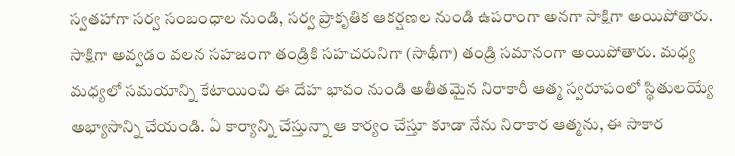స్వతహాగా సర్వ సంబంధాల నుండి, సర్వ ప్రాకృతిక ఆకర్షణల నుండి ఉపరాంగా అనగా సాక్షిగా అయిపోతారు. సాక్షిగా అవ్వడం వలన సహజంగా తండ్రికి సహచరునిగా (సాథీగా) తండ్రి సమానంగా అయిపోతారు. మధ్య మధ్యలో సమయాన్ని కేటాయించి ఈ దేహ భావం నుండి అతీతమైన నిరాకారీ ఆత్మ స్వరూపంలో స్థితులయ్యే అభ్యాసాన్ని చేయండి. ఏ కార్యాన్ని చేస్తున్నా ఆ కార్యం చేస్తూ కూడా నేను నిరాకార ఆత్మను, ఈ సాకార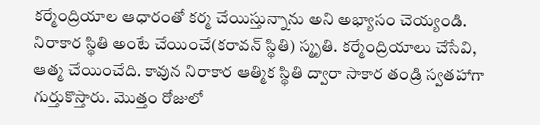కర్మేంద్రియాల ఆధారంతో కర్మ చేయిస్తున్నాను అని అభ్యాసం చెయ్యండి. నిరాకార స్థితి అంటే చేయించే(కరావన్ స్థితి) స్మృతి. కర్మేంద్రియాలు చేసేవి, ఆత్మ చేయించేది. కావున నిరాకార ఆత్మిక స్థితి ద్వారా సాకార తండ్రి స్వతహాగా గుర్తుకొస్తారు. మొత్తం రోజులో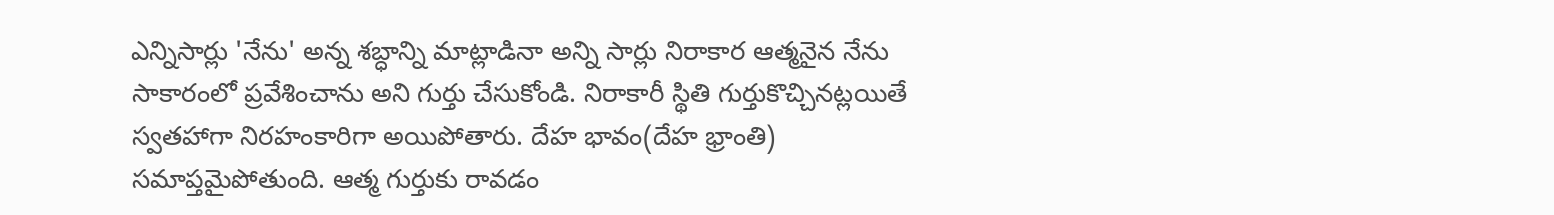ఎన్నిసార్లు 'నేను' అన్న శబ్ధాన్ని మాట్లాడినా అన్ని సార్లు నిరాకార ఆత్మనైన నేను సాకారంలో ప్రవేశించాను అని గుర్తు చేసుకోండి. నిరాకారీ స్థితి గుర్తుకొచ్చినట్లయితే స్వతహాగా నిరహంకారిగా అయిపోతారు. దేహ భావం(దేహ భ్రాంతి) సమాప్తమైపోతుంది. ఆత్మ గుర్తుకు రావడం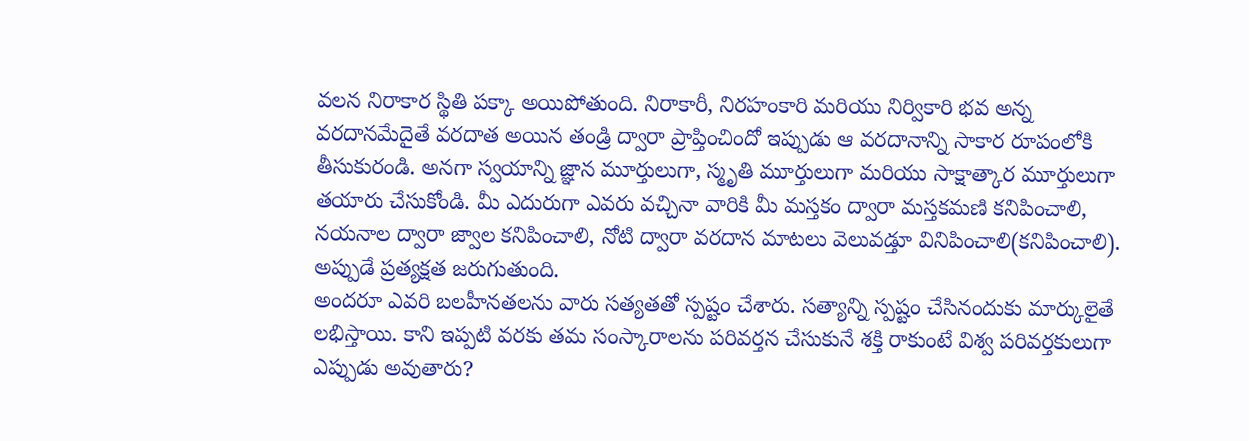వలన నిరాకార స్థితి పక్కా అయిపోతుంది. నిరాకారీ, నిరహంకారి మరియు నిర్వికారి భవ అన్న వరదానమేదైతే వరదాత అయిన తండ్రి ద్వారా ప్రాప్తించిందో ఇప్పుడు ఆ వరదానాన్ని సాకార రూపంలోకి తీసుకురండి. అనగా స్వయాన్ని జ్ఞాన మూర్తులుగా, స్మృతి మూర్తులుగా మరియు సాక్షాత్కార మూర్తులుగా తయారు చేసుకోండి. మీ ఎదురుగా ఎవరు వచ్చినా వారికి మీ మస్తకం ద్వారా మస్తకమణి కనిపించాలి, నయనాల ద్వారా జ్వాల కనిపించాలి, నోటి ద్వారా వరదాన మాటలు వెలువడ్తూ వినిపించాలి(కనిపించాలి). అప్పుడే ప్రత్యక్షత జరుగుతుంది.
అందరూ ఎవరి బలహీనతలను వారు సత్యతతో స్పష్టం చేశారు. సత్యాన్ని స్పష్టం చేసినందుకు మార్కులైతే లభిస్తాయి. కాని ఇప్పటి వరకు తమ సంస్కారాలను పరివర్తన చేసుకునే శక్తి రాకుంటే విశ్వ పరివర్తకులుగా ఎప్పుడు అవుతారు?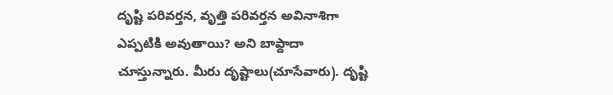దృష్టి పరివర్తన, వృత్తి పరివర్తన అవినాశిగా ఎప్పటికి అవుతాయి? అని బాప్దాదా చూస్తున్నారు. మీరు దృష్టాలు(చూసేవారు). దృష్టి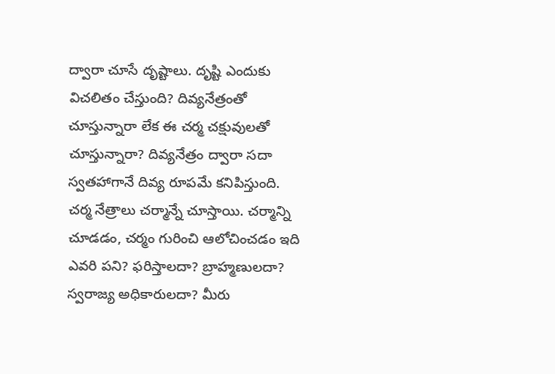ద్వారా చూసే దృష్టాలు. దృష్టి ఎందుకు విచలితం చేస్తుంది? దివ్యనేత్రంతో చూస్తున్నారా లేక ఈ చర్మ చక్షువులతో చూస్తున్నారా? దివ్యనేత్రం ద్వారా సదా స్వతహాగానే దివ్య రూపమే కనిపిస్తుంది. చర్మ నేత్రాలు చర్మాన్నే చూస్తాయి. చర్మాన్ని చూడడం, చర్మం గురించి ఆలోచించడం ఇది ఎవరి పని? ఫరిస్తాలదా? బ్రాహ్మణులదా? స్వరాజ్య అధికారులదా? మీరు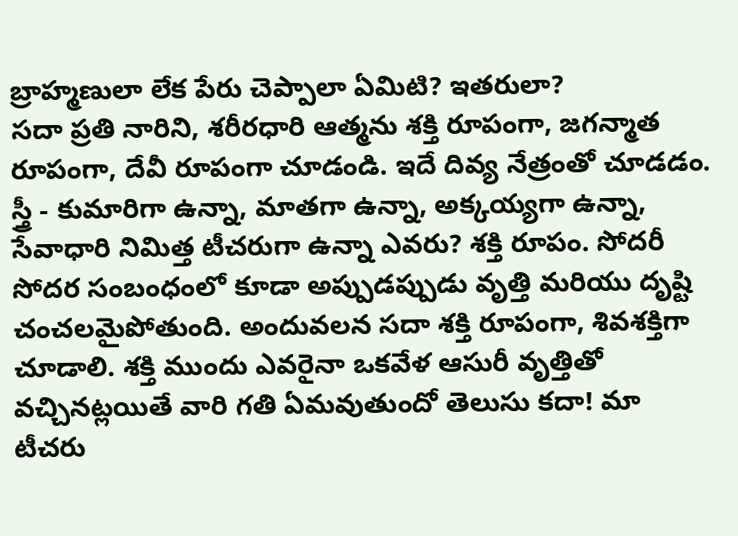బ్రాహ్మణులా లేక పేరు చెప్పాలా ఏమిటి? ఇతరులా?
సదా ప్రతి నారిని, శరీరధారి ఆత్మను శక్తి రూపంగా, జగన్మాత రూపంగా, దేవీ రూపంగా చూడండి. ఇదే దివ్య నేత్రంతో చూడడం. స్త్రీ - కుమారిగా ఉన్నా, మాతగా ఉన్నా, అక్కయ్యగా ఉన్నా, సేవాధారి నిమిత్త టీచరుగా ఉన్నా ఎవరు? శక్తి రూపం. సోదరీ సోదర సంబంధంలో కూడా అప్పుడప్పుడు వృత్తి మరియు దృష్టి చంచలమైపోతుంది. అందువలన సదా శక్తి రూపంగా, శివశక్తిగా చూడాలి. శక్తి ముందు ఎవరైనా ఒకవేళ ఆసురీ వృత్తితో వచ్చినట్లయితే వారి గతి ఏమవుతుందో తెలుసు కదా! మా టీచరు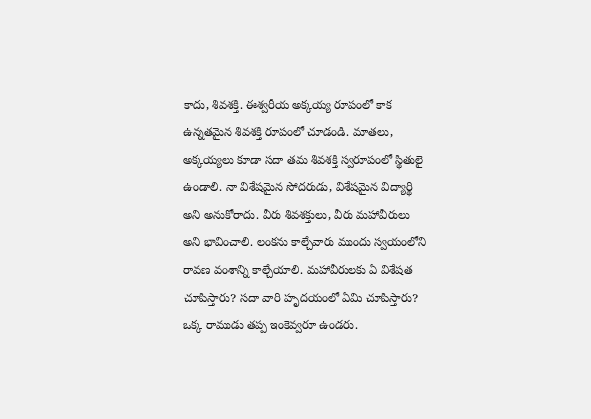కాదు, శివశక్తి. ఈశ్వరీయ అక్కయ్య రూపంలో కాక ఉన్నతమైన శివశక్తి రూపంలో చూడండి. మాతలు, అక్కయ్యలు కూడా సదా తమ శివశక్తి స్వరూపంలో స్థితులై ఉండాలి. నా విశేషమైన సోదరుడు, విశేషమైన విద్యార్థి అని అనుకోరాదు. వీరు శివశక్తులు, వీరు మహావీరులు అని భావించాలి. లంకను కాల్చేవారు ముందు స్వయంలోని రావణ వంశాన్ని కాల్చేయాలి. మహావీరులకు ఏ విశేషత చూపిస్తారు? సదా వారి హృదయంలో ఏమి చూపిస్తారు? ఒక్క రాముడు తప్ప ఇంకెవ్వరూ ఉండరు.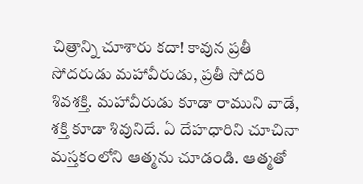చిత్రాన్ని చూశారు కదా! కావున ప్రతీ సోదరుడు మహావీరుడు, ప్రతీ సోదరి శివశక్తి. మహావీరుడు కూడా రాముని వాడే, శక్తి కూడా శివునిదే. ఏ దేహధారిని చూచినా మస్తకంలోని ఆత్మను చూడండి. ఆత్మతో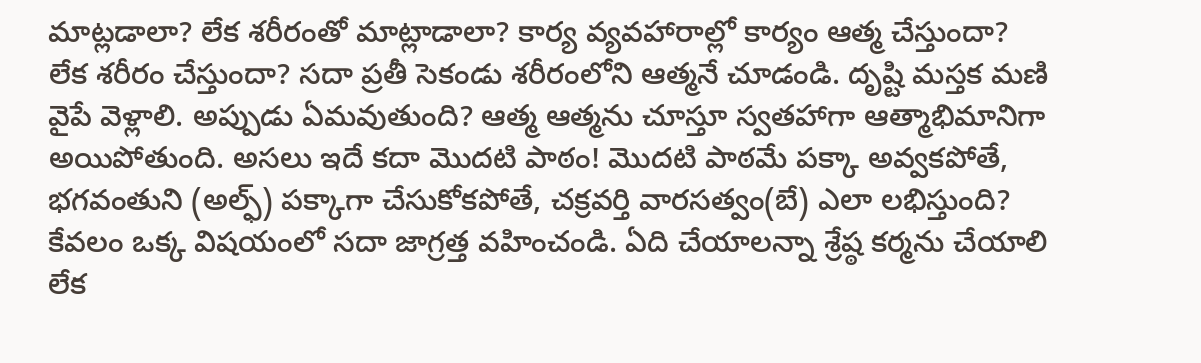మాట్లడాలా? లేక శరీరంతో మాట్లాడాలా? కార్య వ్యవహారాల్లో కార్యం ఆత్మ చేస్తుందా? లేక శరీరం చేస్తుందా? సదా ప్రతీ సెకండు శరీరంలోని ఆత్మనే చూడండి. దృష్టి మస్తక మణి వైపే వెళ్లాలి. అప్పుడు ఏమవుతుంది? ఆత్మ ఆత్మను చూస్తూ స్వతహాగా ఆత్మాభిమానిగా అయిపోతుంది. అసలు ఇదే కదా మొదటి పాఠం! మొదటి పాఠమే పక్కా అవ్వకపోతే, భగవంతుని (అల్ఫ్) పక్కాగా చేసుకోకపోతే, చక్రవర్తి వారసత్వం(బే) ఎలా లభిస్తుంది? కేవలం ఒక్క విషయంలో సదా జాగ్రత్త వహించండి. ఏది చేయాలన్నా శ్రేష్ఠ కర్మను చేయాలి లేక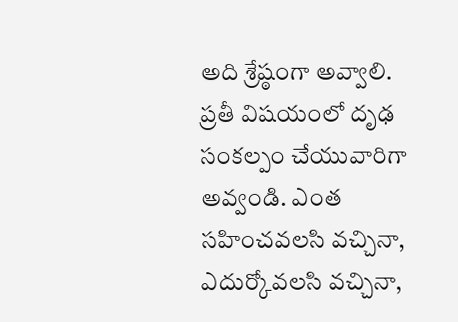అది శ్రేష్ఠంగా అవ్వాలి. ప్రతీ విషయంలో దృఢ సంకల్పం చేయువారిగా అవ్వండి. ఎంత సహించవలసి వచ్చినా, ఎదుర్కోవలసి వచ్చినా,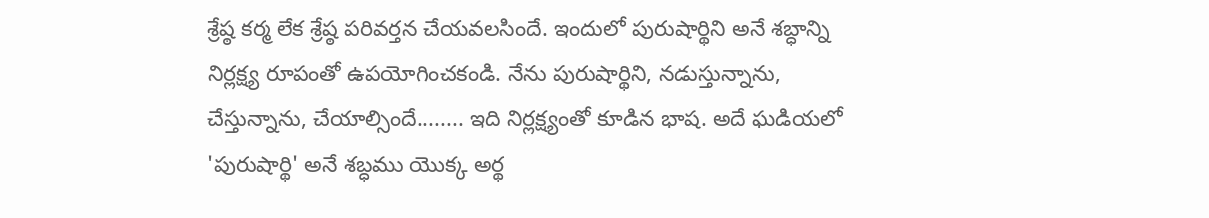శ్రేష్ఠ కర్మ లేక శ్రేష్ఠ పరివర్తన చేయవలసిందే. ఇందులో పురుషార్థిని అనే శబ్ధాన్ని నిర్లక్ష్య రూపంతో ఉపయోగించకండి. నేను పురుషార్థిని, నడుస్తున్నాను, చేస్తున్నాను, చేయాల్సిందే........ ఇది నిర్లక్ష్యంతో కూడిన భాష. అదే ఘడియలో 'పురుషార్థి' అనే శబ్ధము యొక్క అర్థ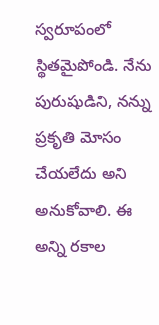స్వరూపంలో స్థితమైపోండి. నేను పురుషుడిని, నన్ను ప్రకృతి మోసం చేయలేదు అని అనుకోవాలి. ఈ అన్ని రకాల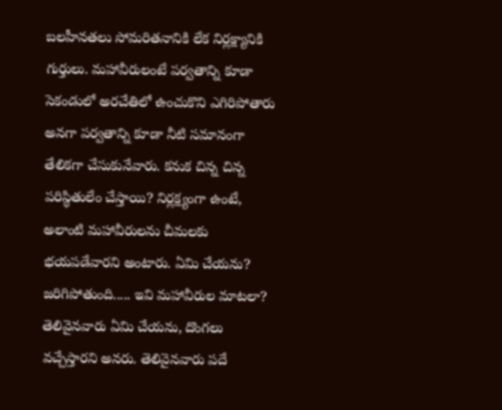బలహీనతలు సోమరితనానికి లేక నిర్లక్ష్యానికి గుర్తులు. మహావీరులంటే పర్వతాన్ని కూడా సెకండులో అరచేతిలో ఉంచుకొని ఎగిరిపోతారు అనగా పర్వతాన్ని కూడా నీటి సమానంగా తేలికగా చేసుకునేవారు. కనుక చిన్న చిన్న పరిస్థితులేం చేస్తాయి? నిర్లక్ష్యంగా ఉంటే, అలాంటి మహావీరులను చీమలకు భయపడేవారని అంటారు. ఏమి చేయను? జరిగిపోతుంది..... ఇవి మహావీరుల మాటలా? తెలివైనవారు ఏమి చేయను, దొంగలు వచ్చేస్తారని అనరు. తెలివైనవారు పదే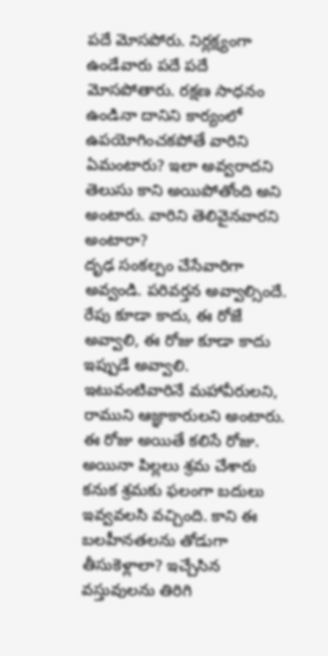పదే మోసపోరు. నిర్లక్ష్యంగా ఉండేవారు పదే పదే మోసపోతారు. రక్షణ సాధనం ఉండినా దానిని కార్యంలో ఉపయోగించకపోతే వారిని ఏమంటారు? ఇలా అవ్వరాదని తెలుసు కాని అయిపోతోంది అని అంటారు. వారిని తెలివైనవారని అంటారా?
దృఢ సంకల్పం చేసేవారిగా అవ్వండి. పరివర్తన అవ్వాల్సిందే. రేపు కూడా కాదు, ఈ రోజే అవ్వాలి, ఈ రోజు కూడా కాదు ఇప్పుడే అవ్వాలి. ఇటువంటివారినే మహావీరులని, రాముని ఆజ్ఞాకారులని అంటారు. ఈ రోజు అయితే కలిసే రోజు. అయినా పిల్లలు శ్రమ చేశారు కనుక శ్రమకు ఫలంగా బదులు ఇవ్వవలసి వచ్చింది. కాని ఈ బలహీనతలను తోడుగా తీసుకెళ్లాలా? ఇచ్చేసిన వస్తువులను తిరిగి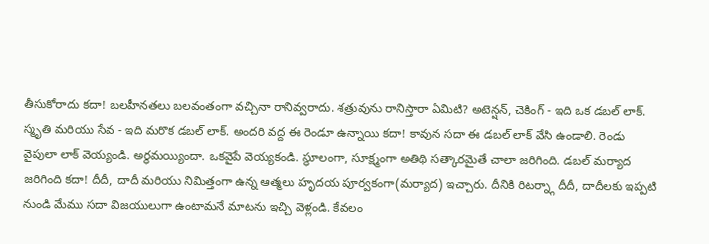తీసుకోరాదు కదా! బలహీనతలు బలవంతంగా వచ్చినా రానివ్వరాదు. శత్రువును రానిస్తారా ఏమిటి? అటెన్షన్, చెకింగ్ - ఇది ఒక డబల్ లాక్. స్మృతి మరియు సేవ - ఇది మరొక డబల్ లాక్. అందరి వద్ద ఈ రెండూ ఉన్నాయి కదా! కావున సదా ఈ డబల్ లాక్ వేసి ఉండాలి. రెండు వైపులా లాక్ వెయ్యండి. అర్థమయ్యిందా. ఒకవైపే వెయ్యకండి. స్థూలంగా, సూక్ష్మంగా అతిథి సత్కారమైతే చాలా జరిగింది. డబల్ మర్యాద జరిగింది కదా! దీదీ, దాదీ మరియు నిమిత్తంగా ఉన్న ఆత్మలు హృదయ పూర్వకంగా(మర్యాద) ఇచ్చారు. దీనికి రిటర్న్గా దీదీ, దాదీలకు ఇప్పటి నుండి మేము సదా విజయులుగా ఉంటామనే మాటను ఇచ్చి వెళ్లండి. కేవలం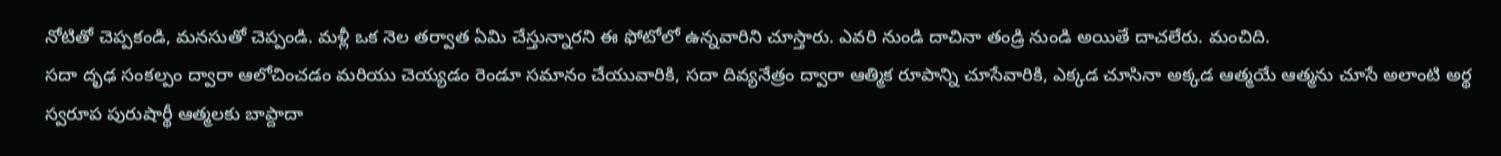నోటితో చెప్పకండి, మనసుతో చెప్పండి. మళ్లీ ఒక నెల తర్వాత ఏమి చేస్తున్నారని ఈ ఫోటోలో ఉన్నవారిని చూస్తారు. ఎవరి నుండి దాచినా తండ్రి నుండి అయితే దాచలేరు. మంచిది.
సదా దృఢ సంకల్పం ద్వారా ఆలోచించడం మరియు చెయ్యడం రెండూ సమానం చేయువారికి, సదా దివ్యనేత్రం ద్వారా ఆత్మిక రూపాన్ని చూసేవారికి, ఎక్కడ చూసినా అక్కడ ఆత్మయే ఆత్మను చూసే అలాంటి అర్థ స్వరూప పురుషార్థీ ఆత్మలకు బాప్దాదా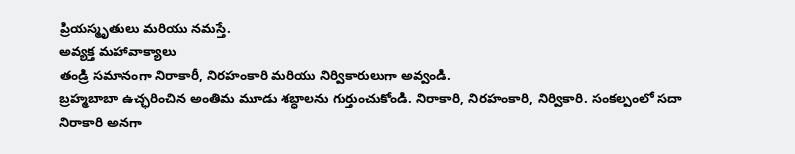ప్రియస్మృతులు మరియు నమస్తే.
అవ్యక్త మహావాక్యాలు
తండ్రి సమానంగా నిరాకారీ, నిరహంకారి మరియు నిర్వికారులుగా అవ్వండి.
బ్రహ్మబాబా ఉచ్ఛరించిన అంతిమ మూడు శబ్ధాలను గుర్తుంచుకోండి. నిరాకారి, నిరహంకారి, నిర్వికారి. సంకల్పంలో సదా నిరాకారి అనగా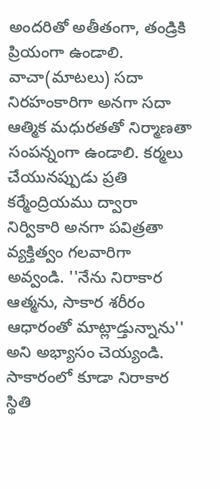అందరితో అతీతంగా, తండ్రికి ప్రియంగా ఉండాలి. వాచా(మాటలు) సదా నిరహంకారిగా అనగా సదా ఆత్మిక మధురతతో నిర్మాణతా సంపన్నంగా ఉండాలి. కర్మలు చేయునప్పుడు ప్రతి కర్మేంద్రియము ద్వారా నిర్వికారి అనగా పవిత్రతా వ్యక్తిత్వం గలవారిగా అవ్వండి. ''నేను నిరాకార ఆత్మను, సాకార శరీరం ఆధారంతో మాట్లాడ్తున్నాను'' అని అభ్యాసం చెయ్యండి. సాకారంలో కూడా నిరాకార స్థితి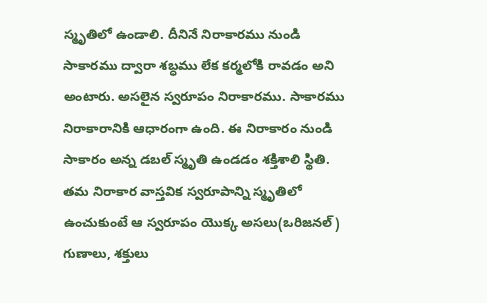స్మృతిలో ఉండాలి. దీనినే నిరాకారము నుండి సాకారము ద్వారా శబ్ధము లేక కర్మలోకి రావడం అని అంటారు. అసలైన స్వరూపం నిరాకారము. సాకారము నిరాకారానికి ఆధారంగా ఉంది. ఈ నిరాకారం నుండి సాకారం అన్న డబల్ స్మృతి ఉండడం శక్తిశాలి స్థితి. తమ నిరాకార వాస్తవిక స్వరూపాన్ని స్మృతిలో ఉంచుకుంటే ఆ స్వరూపం యొక్క అసలు(ఒరిజనల్) గుణాలు, శక్తులు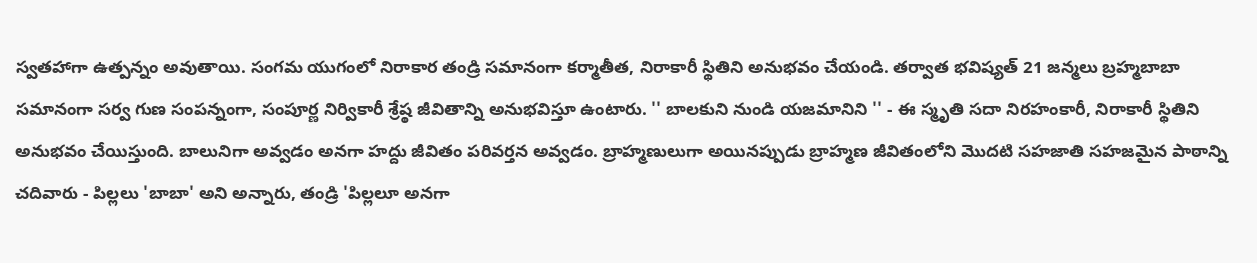స్వతహాగా ఉత్పన్నం అవుతాయి. సంగమ యుగంలో నిరాకార తండ్రి సమానంగా కర్మాతీత, నిరాకారీ స్థితిని అనుభవం చేయండి. తర్వాత భవిష్యత్ 21 జన్మలు బ్రహ్మబాబా సమానంగా సర్వ గుణ సంపన్నంగా, సంపూర్ణ నిర్వికారీ శ్రేష్ఠ జీవితాన్ని అనుభవిస్తూ ఉంటారు. '' బాలకుని నుండి యజమానిని '' - ఈ స్మృతి సదా నిరహంకారీ, నిరాకారీ స్థితిని అనుభవం చేయిస్తుంది. బాలునిగా అవ్వడం అనగా హద్దు జీవితం పరివర్తన అవ్వడం. బ్రాహ్మణులుగా అయినప్పుడు బ్రాహ్మణ జీవితంలోని మొదటి సహజాతి సహజమైన పాఠాన్ని చదివారు - పిల్లలు 'బాబా' అని అన్నారు, తండ్రి 'పిల్లలూ అనగా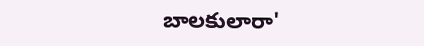బాలకులారా'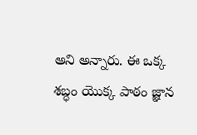అని అన్నారు. ఈ ఒక్క శబ్ధం యొక్క పాఠం జ్ఞాన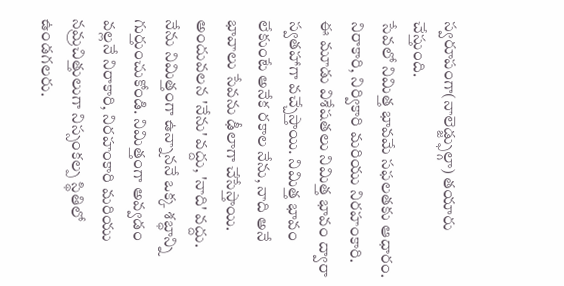స్వరూపంగా(నాలెడ్జ్ఫుల్గా) తయారు చేస్తుంది.
సేవలో నిమిత్త భావమే సఫలతకు ఆధారం. నిరాకారి, నిర్వికారి మరియు నిరహంకారి. ఈ మూడు విశేషతలు నిమిత్త భావం ద్వారా స్వతహాగా వచ్చేస్తాయి. నిమిత్త భావం లేకుంటే అనేక రకాల నేను, నాది అనే భావాలు సేవను ఢీలాగా చేసేస్తాయి. అందువలన 'నేను' వద్దు, 'నాది' వద్దు. నేను నిమిత్తంగా ఉన్నాననే ఒక్క శబ్ధాన్ని గుర్తుంచుకోండి. నిమిత్తంగా అవ్వడం వల్లనే నిరాకారి, నిరహంకారి మరియు నమ్రచిత్తులుగా నిస్సంకల్ప స్థితిలో ఉండగలరు.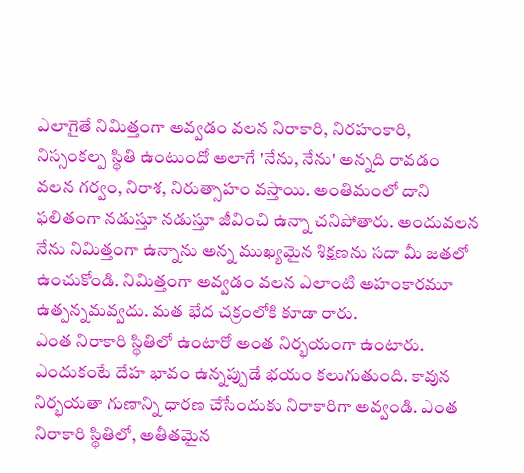ఎలాగైతే నిమిత్తంగా అవ్వడం వలన నిరాకారి, నిరహంకారి, నిస్సంకల్ప స్థితి ఉంటుందో అలాగే 'నేను, నేను' అన్నది రావడం వలన గర్వం, నిరాశ, నిరుత్సాహం వస్తాయి. అంతిమంలో దాని ఫలితంగా నడుస్తూ నడుస్తూ జీవించి ఉన్నా చనిపోతారు. అందువలన నేను నిమిత్తంగా ఉన్నాను అన్న ముఖ్యమైన శిక్షణను సదా మీ జతలో ఉంచుకోండి. నిమిత్తంగా అవ్వడం వలన ఎలాంటి అహంకారమూ ఉత్పన్నమవ్వదు. మత భేద చక్రంలోకి కూడా రారు.
ఎంత నిరాకారి స్థితిలో ఉంటారో అంత నిర్భయంగా ఉంటారు. ఎందుకంటే దేహ భావం ఉన్నప్పుడే భయం కలుగుతుంది. కావున నిర్భయతా గుణాన్ని ధారణ చేసేందుకు నిరాకారిగా అవ్వండి. ఎంత నిరాకారి స్థితిలో, అతీతమైన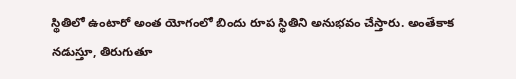స్థితిలో ఉంటారో అంత యోగంలో బిందు రూప స్థితిని అనుభవం చేస్తారు. అంతేకాక నడుస్తూ, తిరుగుతూ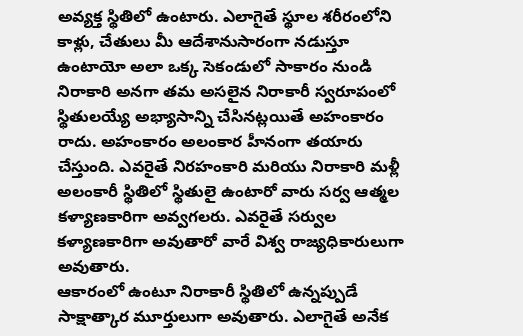అవ్యక్త స్థితిలో ఉంటారు. ఎలాగైతే స్థూల శరీరంలోని కాళ్లు, చేతులు మీ ఆదేశానుసారంగా నడుస్తూ ఉంటాయో అలా ఒక్క సెకండులో సాకారం నుండి నిరాకారి అనగా తమ అసలైన నిరాకారీ స్వరూపంలో స్థితులయ్యే అభ్యాసాన్ని చేసినట్లయితే అహంకారం రాదు. అహంకారం అలంకార హీనంగా తయారు చేస్తుంది. ఎవరైతే నిరహంకారి మరియు నిరాకారి మళ్లీ అలంకారీ స్థితిలో స్థితులై ఉంటారో వారు సర్వ ఆత్మల కళ్యాణకారిగా అవ్వగలరు. ఎవరైతే సర్వుల కళ్యాణకారిగా అవుతారో వారే విశ్వ రాజ్యధికారులుగా అవుతారు.
ఆకారంలో ఉంటూ నిరాకారీ స్థితిలో ఉన్నప్పుడే సాక్షాత్కార మూర్తులుగా అవుతారు. ఎలాగైతే అనేక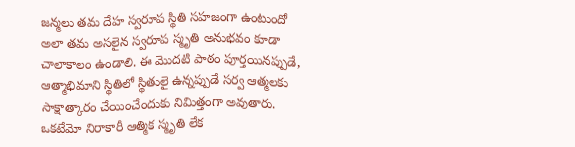జన్మలు తమ దేహ స్వరూప స్థితి సహజంగా ఉంటుందో అలా తమ అసలైన స్వరూప స్మృతి అనుభవం కూడా చాలాకాలం ఉండాలి. ఈ మొదటి పాఠం పూర్తయినప్పుడే, ఆత్మాభిమాని స్థితిలో స్థితులై ఉన్నప్పుడే సర్వ ఆత్మలకు సాక్షాత్కారం చేయించేందుకు నిమిత్తంగా అవుతారు. ఒకటేమో నిరాకారీ ఆత్మిక స్మృతి లేక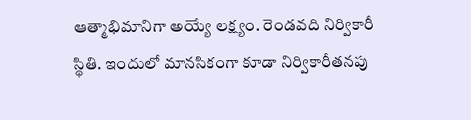ఆత్మాభిమానిగా అయ్యే లక్ష్యం. రెండవది నిర్వికారీ స్థితి. ఇందులో మానసికంగా కూడా నిర్వికారీతనపు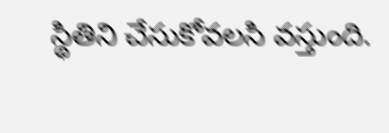స్థితిని చేసుకోవలసి వస్తుంది.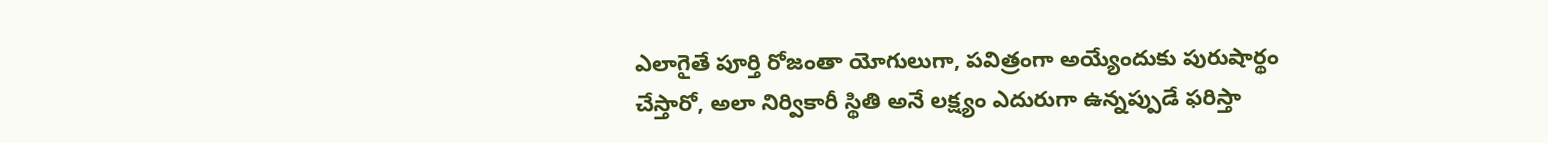ఎలాగైతే పూర్తి రోజంతా యోగులుగా, పవిత్రంగా అయ్యేందుకు పురుషార్థం చేస్తారో, అలా నిర్వికారీ స్థితి అనే లక్ష్యం ఎదురుగా ఉన్నప్పుడే ఫరిస్తా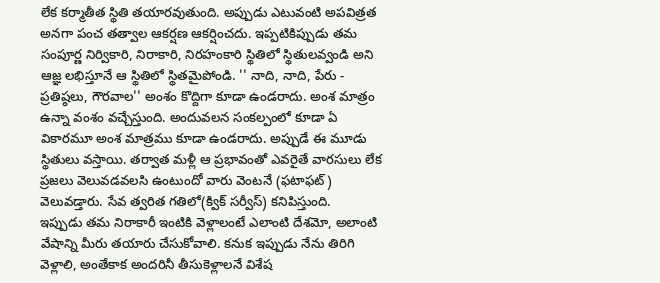లేక కర్మాతీత స్థితి తయారవుతుంది. అప్పుడు ఎటువంటి అపవిత్రత అనగా పంచ తత్వాల ఆకర్షణ ఆకర్షించదు. ఇప్పటికిప్పుడు తమ సంపూర్ణ నిర్వికారి, నిరాకారి, నిరహంకారి స్థితిలో స్థితులవ్వండి అని ఆజ్ఞ లభిస్తూనే ఆ స్థితిలో స్థితమైపోండి. '' నాది, నాది, పేరు - ప్రతిష్ఠలు, గౌరవాల'' అంశం కొద్దిగా కూడా ఉండరాదు. అంశ మాత్రం ఉన్నా వంశం వచ్చేస్తుంది. అందువలన సంకల్పంలో కూడా ఏ వికారమూ అంశ మాత్రము కూడా ఉండరాదు. అప్పుడే ఈ మూడు స్థితులు వస్తాయి. తర్వాత మళ్లీ ఆ ప్రభావంతో ఎవరైతే వారసులు లేక ప్రజలు వెలువడవలసి ఉంటుందో వారు వెంటనే (ఫటాఫట్) వెలువడ్తారు. సేవ త్వరిత గతిలో(క్విక్ సర్వీస్) కనిపిస్తుంది.
ఇప్పుడు తమ నిరాకారీ ఇంటికి వెళ్లాలంటే ఎలాంటి దేశమో, అలాంటి వేషాన్ని మీరు తయారు చేసుకోవాలి. కనుక ఇప్పుడు నేను తిరిగి వెళ్లాలి, అంతేకాక అందరినీ తీసుకెళ్లాలనే విశేష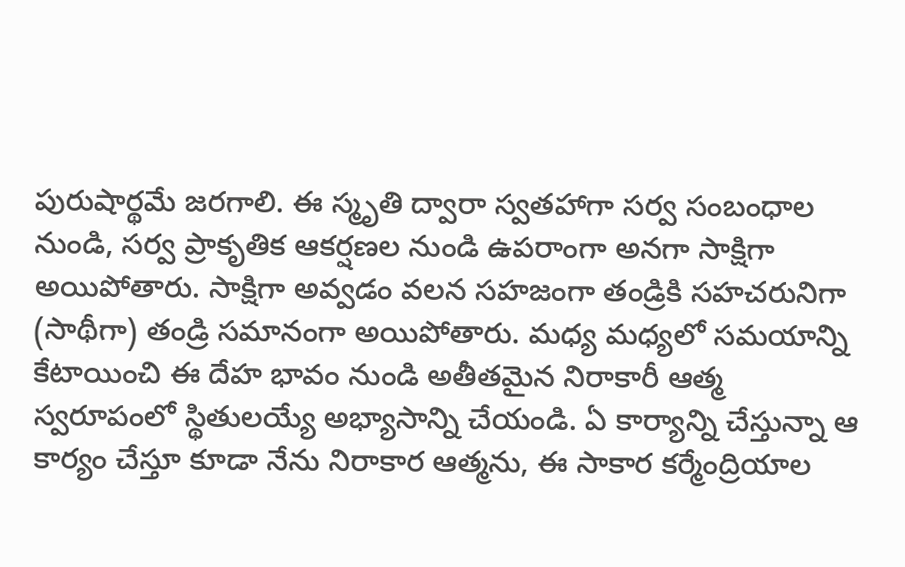పురుషార్థమే జరగాలి. ఈ స్మృతి ద్వారా స్వతహాగా సర్వ సంబంధాల నుండి, సర్వ ప్రాకృతిక ఆకర్షణల నుండి ఉపరాంగా అనగా సాక్షిగా అయిపోతారు. సాక్షిగా అవ్వడం వలన సహజంగా తండ్రికి సహచరునిగా (సాథీగా) తండ్రి సమానంగా అయిపోతారు. మధ్య మధ్యలో సమయాన్ని కేటాయించి ఈ దేహ భావం నుండి అతీతమైన నిరాకారీ ఆత్మ స్వరూపంలో స్థితులయ్యే అభ్యాసాన్ని చేయండి. ఏ కార్యాన్ని చేస్తున్నా ఆ కార్యం చేస్తూ కూడా నేను నిరాకార ఆత్మను, ఈ సాకార కర్మేంద్రియాల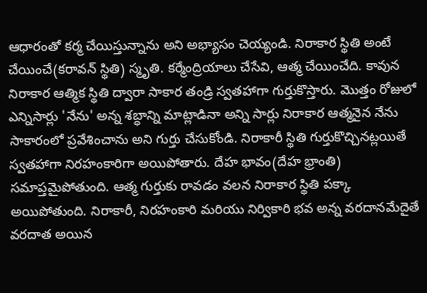ఆధారంతో కర్మ చేయిస్తున్నాను అని అభ్యాసం చెయ్యండి. నిరాకార స్థితి అంటే చేయించే(కరావన్ స్థితి) స్మృతి. కర్మేంద్రియాలు చేసేవి, ఆత్మ చేయించేది. కావున నిరాకార ఆత్మిక స్థితి ద్వారా సాకార తండ్రి స్వతహాగా గుర్తుకొస్తారు. మొత్తం రోజులో ఎన్నిసార్లు 'నేను' అన్న శబ్ధాన్ని మాట్లాడినా అన్ని సార్లు నిరాకార ఆత్మనైన నేను సాకారంలో ప్రవేశించాను అని గుర్తు చేసుకోండి. నిరాకారీ స్థితి గుర్తుకొచ్చినట్లయితే స్వతహాగా నిరహంకారిగా అయిపోతారు. దేహ భావం(దేహ భ్రాంతి) సమాప్తమైపోతుంది. ఆత్మ గుర్తుకు రావడం వలన నిరాకార స్థితి పక్కా అయిపోతుంది. నిరాకారీ, నిరహంకారి మరియు నిర్వికారి భవ అన్న వరదానమేదైతే వరదాత అయిన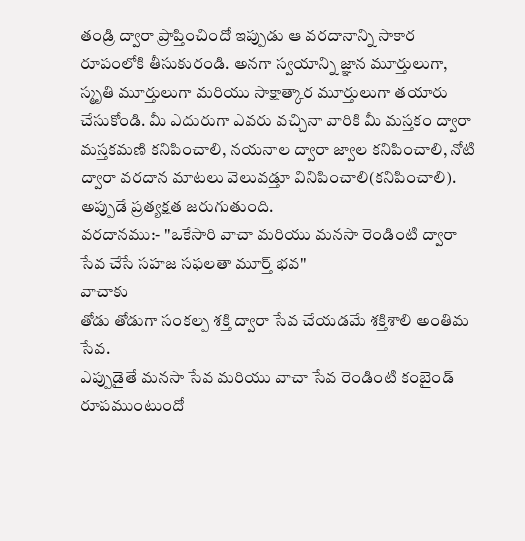తండ్రి ద్వారా ప్రాప్తించిందో ఇప్పుడు ఆ వరదానాన్ని సాకార రూపంలోకి తీసుకురండి. అనగా స్వయాన్ని జ్ఞాన మూర్తులుగా, స్మృతి మూర్తులుగా మరియు సాక్షాత్కార మూర్తులుగా తయారు చేసుకోండి. మీ ఎదురుగా ఎవరు వచ్చినా వారికి మీ మస్తకం ద్వారా మస్తకమణి కనిపించాలి, నయనాల ద్వారా జ్వాల కనిపించాలి, నోటి ద్వారా వరదాన మాటలు వెలువడ్తూ వినిపించాలి(కనిపించాలి). అప్పుడే ప్రత్యక్షత జరుగుతుంది.
వరదానము:- ''ఒకేసారి వాచా మరియు మనసా రెండింటి ద్వారా సేవ చేసే సహజ సఫలతా మూర్త్ భవ''
వాచాకు
తోడు తోడుగా సంకల్ప శక్తి ద్వారా సేవ చేయడమే శక్తిశాలి అంతిమ సేవ.
ఎప్పుడైతే మనసా సేవ మరియు వాచా సేవ రెండింటి కంబైండ్ రూపముంటుందో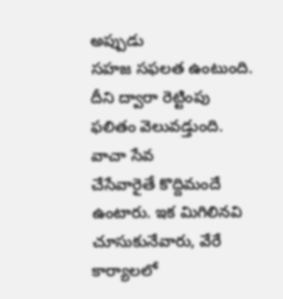అప్పుడు
సహజ సఫలత ఉంటుంది. దీని ద్వారా రెట్టింపు ఫలితం వెలువడ్తుంది. వాచా సేవ
చేసేవారైతే కొద్దిమందే ఉంటారు. ఇక మిగిలినవి చూసుకునేవారు, వేరే కార్యాలలో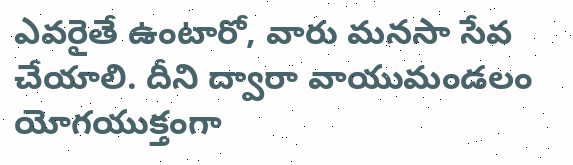ఎవరైతే ఉంటారో, వారు మనసా సేవ చేయాలి. దీని ద్వారా వాయుమండలం యోగయుక్తంగా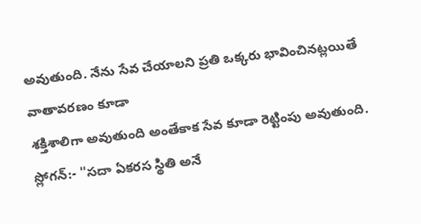అవుతుంది. నేను సేవ చేయాలని ప్రతి ఒక్కరు భావించినట్లయితే వాతావరణం కూడా
శక్తిశాలిగా అవుతుంది అంతేకాక సేవ కూడా రెట్టింపు అవుతుంది.
స్లోగన్:- ''సదా ఏకరస స్థితి అనే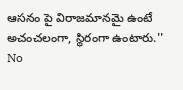ఆసనం పై విరాజమానమై ఉంటే అచంచలంగా, స్థిరంగా ఉంటారు.''
No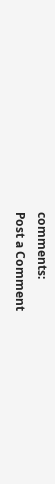comments:
Post a Comment